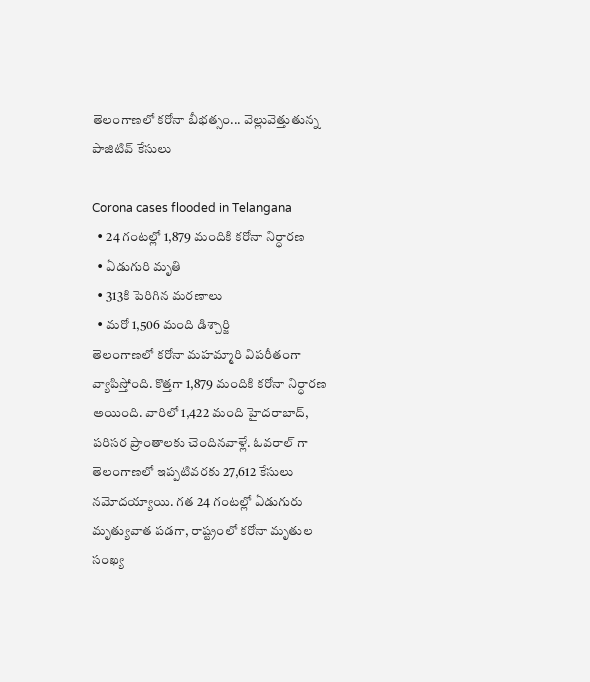తెలంగాణలో కరోనా బీభత్సం... వెల్లువెత్తుతున్న పాజిటివ్ కేసులు

Corona cases flooded in Telangana
  • 24 గంటల్లో 1,879 మందికి కరోనా నిర్ధారణ
  • ఏడుగురి మృతి
  • 313కి పెరిగిన మరణాలు
  • మరో 1,506 మంది డిశ్చార్జి
తెలంగాణలో కరోనా మహమ్మారి విపరీతంగా వ్యాపిస్తోంది. కొత్తగా 1,879 మందికి కరోనా నిర్ధారణ అయింది. వారిలో 1,422 మంది హైదరాబాద్, పరిసర ప్రాంతాలకు చెందినవాళ్లే. ఓవరాల్ గా తెలంగాణలో ఇప్పటివరకు 27,612 కేసులు నమోదయ్యాయి. గత 24 గంటల్లో ఏడుగురు మృత్యువాత పడగా, రాష్ట్రంలో కరోనా మృతుల సంఖ్య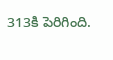313కి పెరిగింది.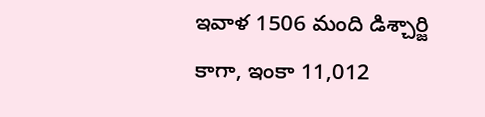ఇవాళ 1506 మంది డిశ్చార్జి కాగా, ఇంకా 11,012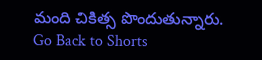మంది చికిత్స పొందుతున్నారు.
Go Back to Shorts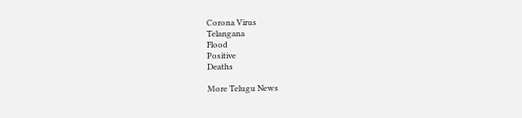Corona Virus
Telangana
Flood
Positive
Deaths

More Telugu News